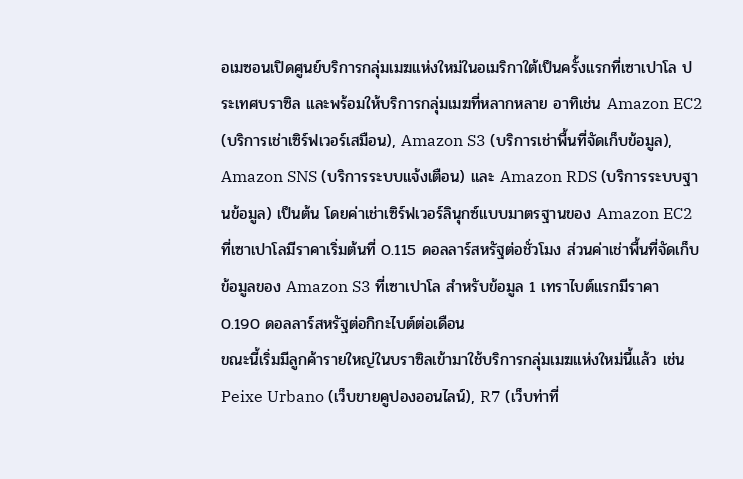อเมซอนเปิดศูนย์บริการกลุ่มเมฆแห่งใหม่ในอเมริกาใต้เป็นครั้งแรกที่เซาเปาโล ประเทศบราซิล และพร้อมให้บริการกลุ่มเมฆที่หลากหลาย อาทิเช่น Amazon EC2 (บริการเช่าเซิร์ฟเวอร์เสมือน), Amazon S3 (บริการเช่าพื้นที่จัดเก็บข้อมูล), Amazon SNS (บริการระบบแจ้งเตือน) และ Amazon RDS (บริการระบบฐานข้อมูล) เป็นต้น โดยค่าเช่าเซิร์ฟเวอร์ลินุกซ์แบบมาตรฐานของ Amazon EC2 ที่เซาเปาโลมีราคาเริ่มต้นที่ 0.115 ดอลลาร์สหรัฐต่อชั่วโมง ส่วนค่าเช่าพื้นที่จัดเก็บข้อมูลของ Amazon S3 ที่เซาเปาโล สำหรับข้อมูล 1 เทราไบต์แรกมีราคา 0.190 ดอลลาร์สหรัฐต่อกิกะไบต์ต่อเดือน
ขณะนี้เริ่มมีลูกค้ารายใหญ่ในบราซิลเข้ามาใช้บริการกลุ่มเมฆแห่งใหม่นี้แล้ว เช่น Peixe Urbano (เว็บขายคูปองออนไลน์), R7 (เว็บท่าที่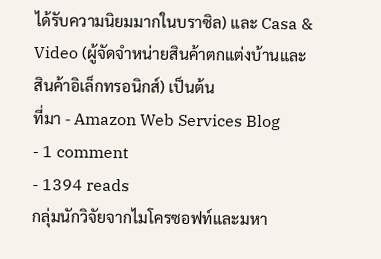ได้รับความนิยมมากในบราซิล) และ Casa & Video (ผู้จัดจำหน่ายสินค้าตกแต่งบ้านและสินค้าอิเล็กทรอนิกส์) เป็นต้น
ที่มา - Amazon Web Services Blog
- 1 comment
- 1394 reads
กลุ่มนักวิจัยจากไมโครซอฟท์และมหา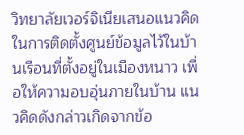วิทยาลัยเวอร์จิเนียเสนอแนวคิดในการติดตั้งศูนย์ข้อมูลไว้ในบ้านเรือนที่ตั้งอยู่ในเมืองหนาว เพื่อให้ความอบอุ่นภายในบ้าน แนวคิดดังกล่าวเกิดจากข้อ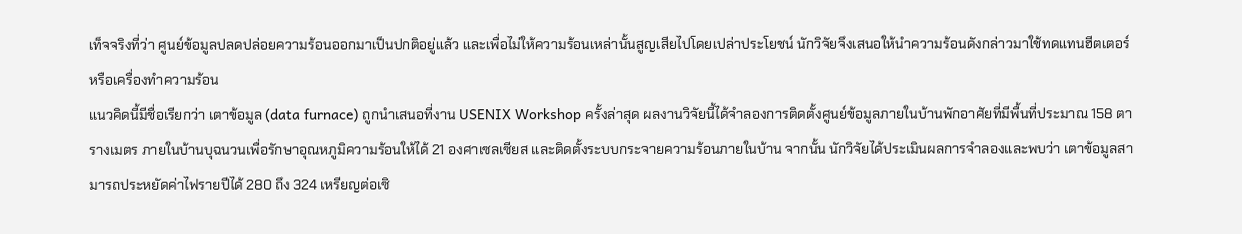เท็จจริงที่ว่า ศูนย์ข้อมูลปลดปล่อยความร้อนออกมาเป็นปกติอยู่แล้ว และเพื่อไม่ให้ความร้อนเหล่านั้นสูญเสียไปโดยเปล่าประโยชน์ นักวิจัยจึงเสนอให้นำความร้อนดังกล่าวมาใช้ทดแทนฮีตเตอร์หรือเครื่องทำความร้อน
แนวคิดนี้มีชื่อเรียกว่า เตาข้อมูล (data furnace) ถูกนำเสนอที่งาน USENIX Workshop ครั้งล่าสุด ผลงานวิจัยนี้ได้จำลองการติดตั้งศูนย์ข้อมูลภายในบ้านพักอาศัยที่มีพื้นที่ประมาณ 158 ตารางเมตร ภายในบ้านบุฉนวนเพื่อรักษาอุณหภูมิความร้อนให้ได้ 21 องศาเซลเซียส และติดตั้งระบบกระจายความร้อนภายในบ้าน จากนั้น นักวิจัยได้ประเมินผลการจำลองและพบว่า เตาข้อมูลสามารถประหยัดค่าไฟรายปีได้ 280 ถึง 324 เหรียญต่อเซิ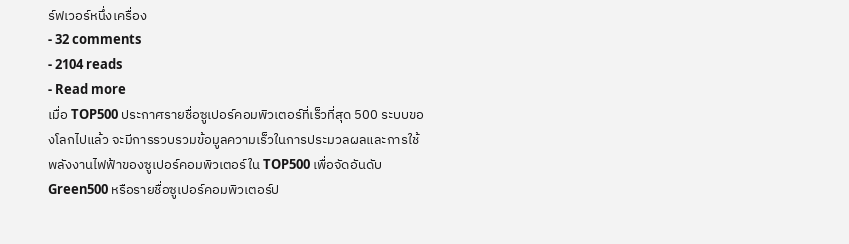ร์ฟเวอร์หนึ่งเครื่อง
- 32 comments
- 2104 reads
- Read more
เมื่อ TOP500 ประกาศรายชื่อซูเปอร์คอมพิวเตอร์ที่เร็วที่สุด 500 ระบบของโลกไปแล้ว จะมีการรวบรวมข้อมูลความเร็วในการประมวลผลและการใช้พลังงานไฟฟ้าของซูเปอร์คอมพิวเตอร์ใน TOP500 เพื่อจัดอันดับ Green500 หรือรายชื่อซูเปอร์คอมพิวเตอร์ป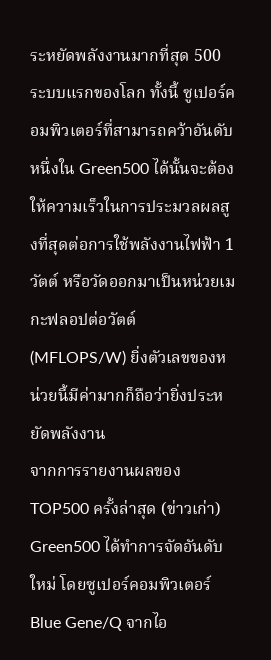ระหยัดพลังงานมากที่สุด 500 ระบบแรกของโลก ทั้งนี้ ซูเปอร์คอมพิวเตอร์ที่สามารถคว้าอันดับหนึ่งใน Green500 ได้นั้นจะต้องให้ความเร็วในการประมวลผลสูงที่สุดต่อการใช้พลังงานไฟฟ้า 1 วัตต์ หรือวัดออกมาเป็นหน่วยเมกะฟลอปต่อวัตต์ (MFLOPS/W) ยิ่งตัวเลขของหน่วยนี้มีค่ามากก็ถือว่ายิ่งประหยัดพลังงาน
จากการรายงานผลของ TOP500 ครั้งล่าสุด (ข่าวเก่า) Green500 ได้ทำการจัดอันดับใหม่ โดยซูเปอร์คอมพิวเตอร์ Blue Gene/Q จากไอ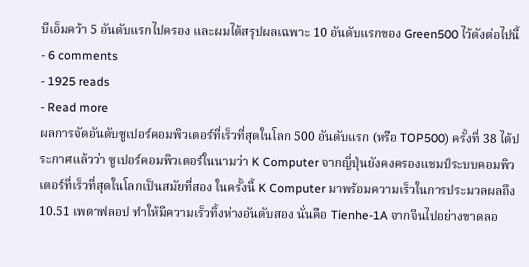บีเอ็มคว้า 5 อันดับแรกไปครอง และผมได้สรุปผลเฉพาะ 10 อันดับแรกของ Green500 ไว้ดังต่อไปนี้
- 6 comments
- 1925 reads
- Read more
ผลการจัดอันดับซูเปอร์คอมพิวเตอร์ที่เร็วที่สุดในโลก 500 อันดับแรก (หรือ TOP500) ครั้งที่ 38 ได้ประกาศแล้วว่า ซูเปอร์คอมพิวเตอร์ในนามว่า K Computer จากญี่ปุ่นยังคงครองแชมป์ระบบคอมพิวเตอร์ที่เร็วที่สุดในโลกเป็นสมัยที่สอง ในครั้งนี้ K Computer มาพร้อมความเร็วในการประมวลผลถึง 10.51 เพตาฟลอป ทำให้มีความเร็วทิ้งห่างอันดับสอง นั่นคือ Tienhe-1A จากจีนไปอย่างขาดลอ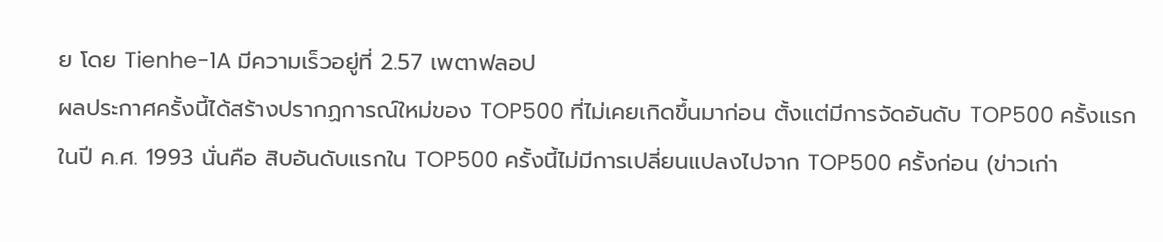ย โดย Tienhe-1A มีความเร็วอยู่ที่ 2.57 เพตาฟลอป
ผลประกาศครั้งนี้ได้สร้างปรากฏการณ์ใหม่ของ TOP500 ที่ไม่เคยเกิดขึ้นมาก่อน ตั้งแต่มีการจัดอันดับ TOP500 ครั้งแรกในปี ค.ศ. 1993 นั่นคือ สิบอันดับแรกใน TOP500 ครั้งนี้ไม่มีการเปลี่ยนแปลงไปจาก TOP500 ครั้งก่อน (ข่าวเก่า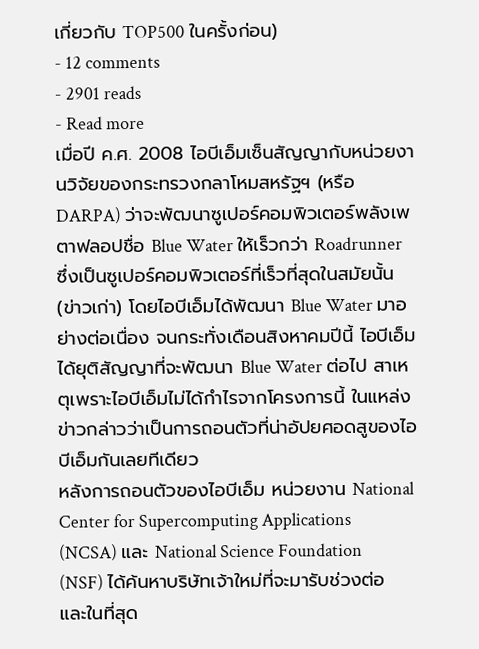เกี่ยวกับ TOP500 ในครั้งก่อน)
- 12 comments
- 2901 reads
- Read more
เมื่อปี ค.ศ. 2008 ไอบีเอ็มเซ็นสัญญากับหน่วยงานวิจัยของกระทรวงกลาโหมสหรัฐฯ (หรือ DARPA) ว่าจะพัฒนาซูเปอร์คอมพิวเตอร์พลังเพตาฟลอปชื่อ Blue Water ให้เร็วกว่า Roadrunner ซึ่งเป็นซูเปอร์คอมพิวเตอร์ที่เร็วที่สุดในสมัยนั้น (ข่าวเก่า) โดยไอบีเอ็มได้พัฒนา Blue Water มาอย่างต่อเนื่อง จนกระทั่งเดือนสิงหาคมปีนี้ ไอบีเอ็มได้ยุติสัญญาที่จะพัฒนา Blue Water ต่อไป สาเหตุเพราะไอบีเอ็มไม่ได้กำไรจากโครงการนี้ ในแหล่งข่าวกล่าวว่าเป็นการถอนตัวที่น่าอัปยศอดสูของไอบีเอ็มกันเลยทีเดียว
หลังการถอนตัวของไอบีเอ็ม หน่วยงาน National Center for Supercomputing Applications (NCSA) และ National Science Foundation (NSF) ได้ค้นหาบริษัทเจ้าใหม่ที่จะมารับช่วงต่อ และในที่สุด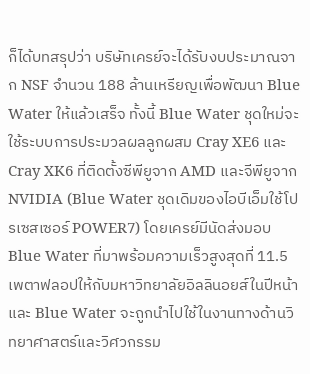ก็ได้บทสรุปว่า บริษัทเครย์จะได้รับงบประมาณจาก NSF จำนวน 188 ล้านเหรียญเพื่อพัฒนา Blue Water ให้แล้วเสร็จ ทั้งนี้ Blue Water ชุดใหม่จะใช้ระบบการประมวลผลลูกผสม Cray XE6 และ Cray XK6 ที่ติดตั้งซีพียูจาก AMD และจีพียูจาก NVIDIA (Blue Water ชุดเดิมของไอบีเอ็มใช้โปรเซสเซอร์ POWER7) โดยเครย์มีนัดส่งมอบ Blue Water ที่มาพร้อมความเร็วสูงสุดที่ 11.5 เพตาฟลอปให้กับมหาวิทยาลัยอิลลินอยส์ในปีหน้า และ Blue Water จะถูกนำไปใช้ในงานทางด้านวิทยาศาสตร์และวิศวกรรม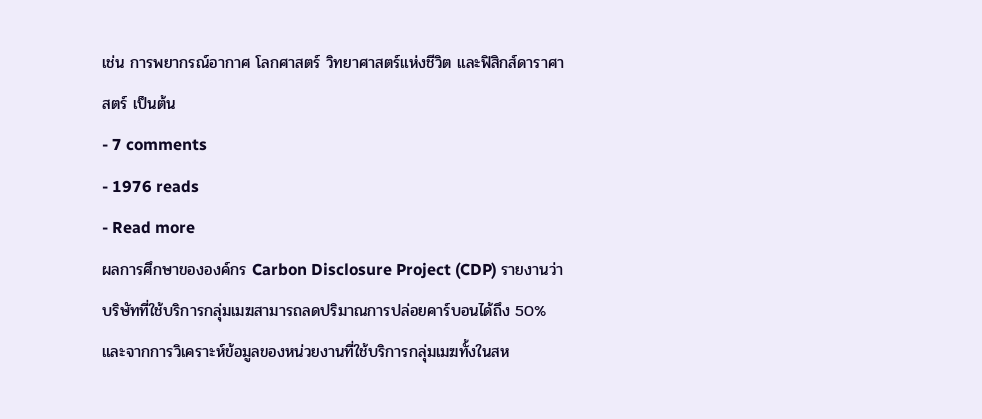เช่น การพยากรณ์อากาศ โลกศาสตร์ วิทยาศาสตร์แห่งชีวิต และฟิสิกส์ดาราศาสตร์ เป็นต้น
- 7 comments
- 1976 reads
- Read more
ผลการศึกษาขององค์กร Carbon Disclosure Project (CDP) รายงานว่า บริษัทที่ใช้บริการกลุ่มเมฆสามารถลดปริมาณการปล่อยคาร์บอนได้ถึง 50% และจากการวิเคราะห์ข้อมูลของหน่วยงานที่ใช้บริการกลุ่มเมฆทั้งในสห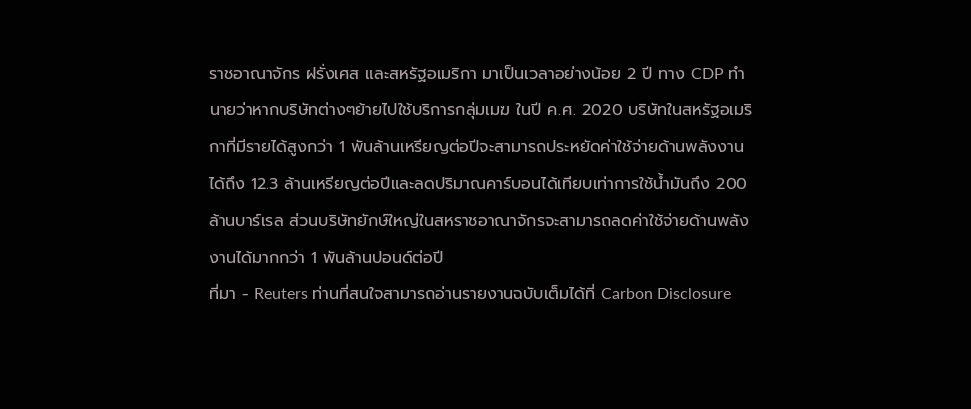ราชอาณาจักร ฝรั่งเศส และสหรัฐอเมริกา มาเป็นเวลาอย่างน้อย 2 ปี ทาง CDP ทำนายว่าหากบริษัทต่างๆย้ายไปใช้บริการกลุ่มเมฆ ในปี ค.ศ. 2020 บริษัทในสหรัฐอเมริกาที่มีรายได้สูงกว่า 1 พันล้านเหรียญต่อปีจะสามารถประหยัดค่าใช้จ่ายด้านพลังงานได้ถึง 12.3 ล้านเหรียญต่อปีและลดปริมาณคาร์บอนได้เทียบเท่าการใช้น้ำมันถึง 200 ล้านบาร์เรล ส่วนบริษัทยักษ์ใหญ่ในสหราชอาณาจักรจะสามารถลดค่าใช้จ่ายด้านพลังงานได้มากกว่า 1 พันล้านปอนด์ต่อปี
ที่มา - Reuters ท่านที่สนใจสามารถอ่านรายงานฉบับเต็มได้ที่ Carbon Disclosure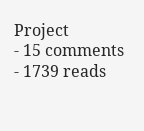Project
- 15 comments
- 1739 reads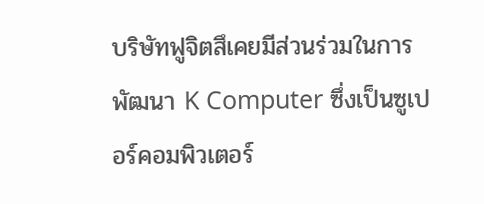บริษัทฟูจิตสึเคยมีส่วนร่วมในการพัฒนา K Computer ซึ่งเป็นซูเปอร์คอมพิวเตอร์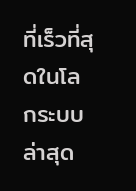ที่เร็วที่สุดในโลกระบบล่าสุด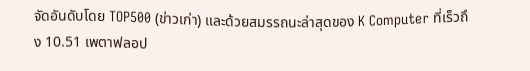จัดอันดับโดย TOP500 (ข่าวเก่า) และด้วยสมรรถนะล่าสุดของ K Computer ที่เร็วถึง 10.51 เพตาฟลอป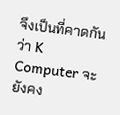จึงเป็นที่คาดกันว่า K Computer จะยังคง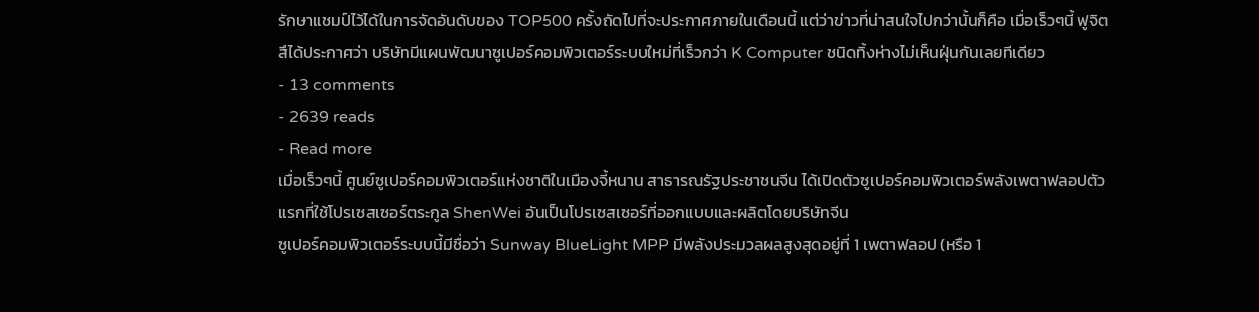รักษาแชมป์ไว้ได้ในการจัดอันดับของ TOP500 ครั้งถัดไปที่จะประกาศภายในเดือนนี้ แต่ว่าข่าวที่น่าสนใจไปกว่านั้นก็คือ เมื่อเร็วๆนี้ ฟูจิตสึได้ประกาศว่า บริษัทมีแผนพัฒนาซูเปอร์คอมพิวเตอร์ระบบใหม่ที่เร็วกว่า K Computer ชนิดทิ้งห่างไม่เห็นฝุ่นกันเลยทีเดียว
- 13 comments
- 2639 reads
- Read more
เมื่อเร็วๆนี้ ศูนย์ซูเปอร์คอมพิวเตอร์แห่งชาติในเมืองจี้หนาน สาธารณรัฐประชาชนจีน ได้เปิดตัวซูเปอร์คอมพิวเตอร์พลังเพตาฟลอปตัวแรกที่ใช้โปรเซสเซอร์ตระกูล ShenWei อันเป็นโปรเซสเซอร์ที่ออกแบบและผลิตโดยบริษัทจีน
ซูเปอร์คอมพิวเตอร์ระบบนี้มีชื่อว่า Sunway BlueLight MPP มีพลังประมวลผลสูงสุดอยู่ที่ 1 เพตาฟลอป (หรือ 1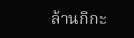ล้านกิกะ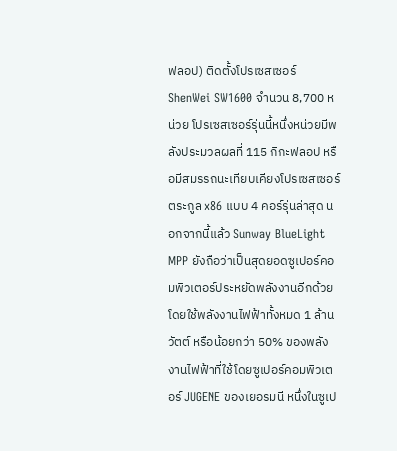ฟลอป) ติดตั้งโปรเซสเซอร์ ShenWei SW1600 จำนวน 8,700 หน่วย โปรเซสเซอร์รุ่นนี้หนึ่งหน่วยมีพลังประมวลผลที่ 115 กิกะฟลอป หรือมีสมรรถนะเทียบเคียงโปรเซสเซอร์ตระกูล x86 แบบ 4 คอร์รุ่นล่าสุด นอกจากนี้แล้ว Sunway BlueLight MPP ยังถือว่าเป็นสุดยอดซูเปอร์คอมพิวเตอร์ประหยัดพลังงานอีกด้วย โดยใช้พลังงานไฟฟ้าทั้งหมด 1 ล้านวัตต์ หรือน้อยกว่า 50% ของพลังงานไฟฟ้าที่ใช้โดยซูเปอร์คอมพิวเตอร์ JUGENE ของเยอรมนี หนึ่งในซูเป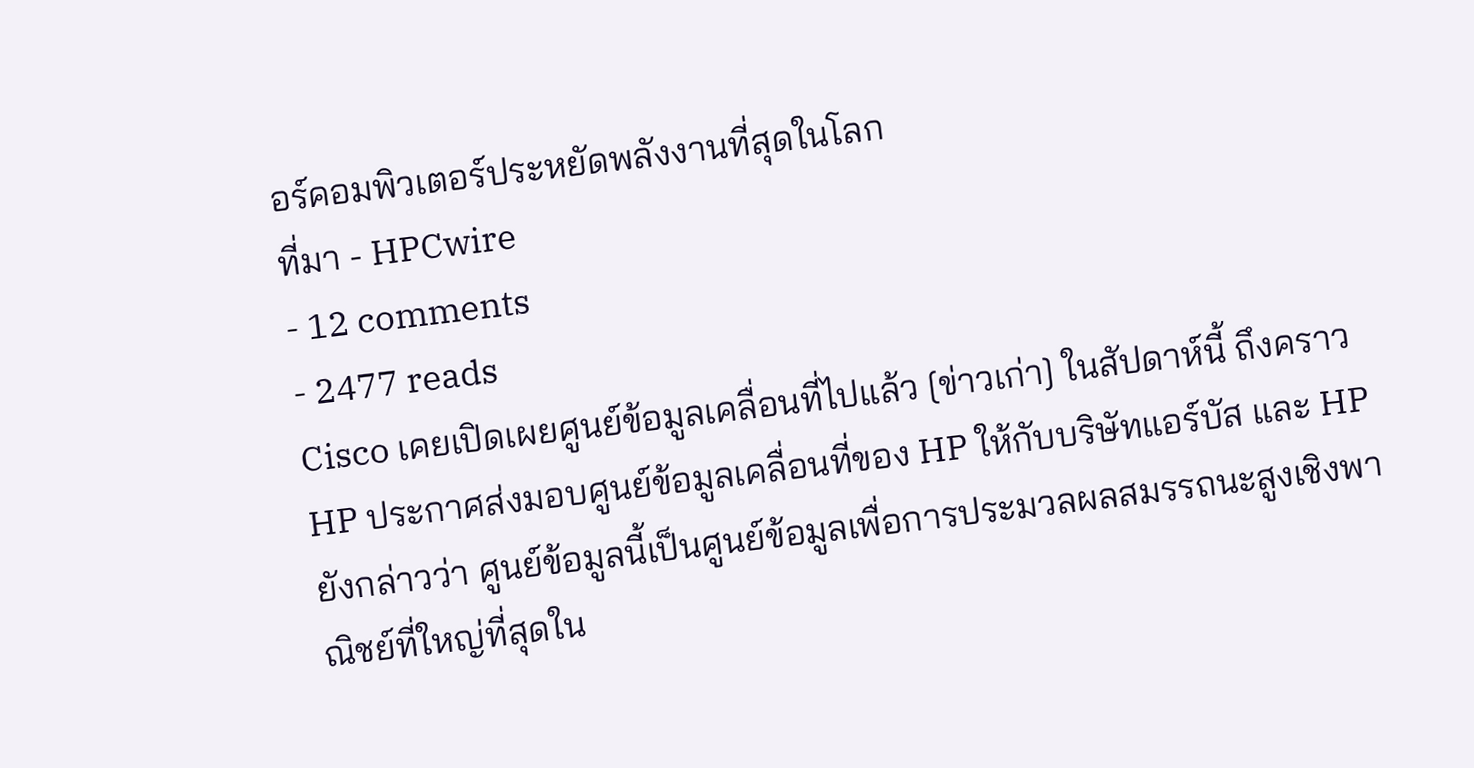อร์คอมพิวเตอร์ประหยัดพลังงานที่สุดในโลก
ที่มา - HPCwire
- 12 comments
- 2477 reads
Cisco เคยเปิดเผยศูนย์ข้อมูลเคลื่อนที่ไปแล้ว [ข่าวเก่า] ในสัปดาห์นี้ ถึงคราว HP ประกาศส่งมอบศูนย์ข้อมูลเคลื่อนที่ของ HP ให้กับบริษัทแอร์บัส และ HP ยังกล่าวว่า ศูนย์ข้อมูลนี้เป็นศูนย์ข้อมูลเพื่อการประมวลผลสมรรถนะสูงเชิงพาณิชย์ที่ใหญ่ที่สุดใน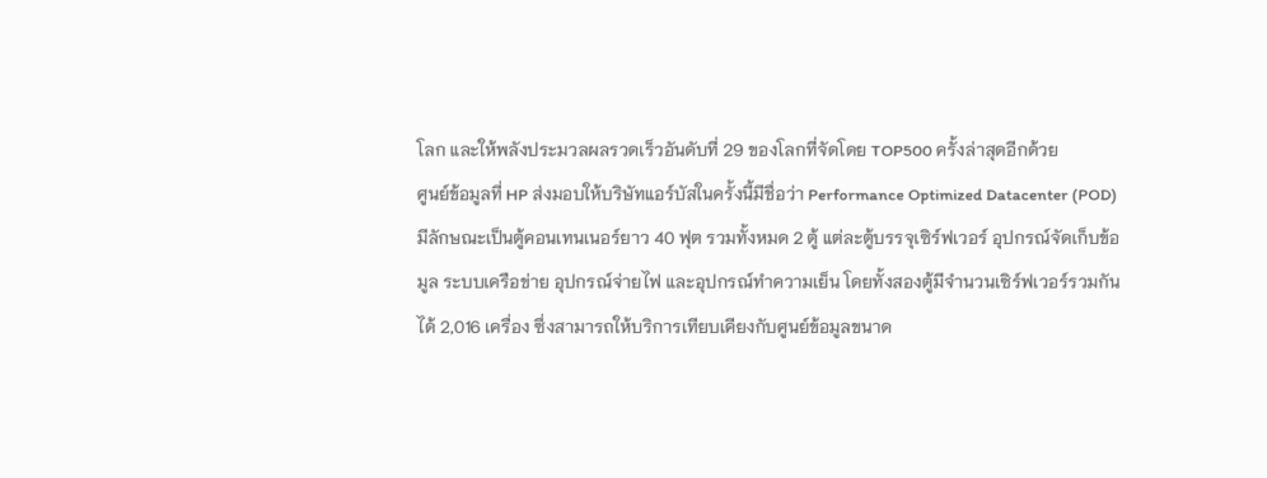โลก และให้พลังประมวลผลรวดเร็วอันดับที่ 29 ของโลกที่จัดโดย TOP500 ครั้งล่าสุดอีกด้วย
ศูนย์ข้อมูลที่ HP ส่งมอบให้บริษัทแอร์บัสในครั้งนี้มีชื่อว่า Performance Optimized Datacenter (POD) มีลักษณะเป็นตู้คอนเทนเนอร์ยาว 40 ฟุต รวมทั้งหมด 2 ตู้ แต่ละตู้บรรจุเซิร์ฟเวอร์ อุปกรณ์จัดเก็บข้อมูล ระบบเครือข่าย อุปกรณ์จ่ายไฟ และอุปกรณ์ทำความเย็น โดยทั้งสองตู้มีจำนวนเซิร์ฟเวอร์รวมกันได้ 2,016 เครื่อง ซึ่งสามารถให้บริการเทียบเคียงกับศูนย์ข้อมูลขนาด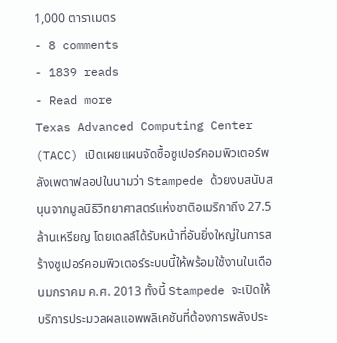1,000 ตาราเมตร
- 8 comments
- 1839 reads
- Read more
Texas Advanced Computing Center (TACC) เปิดเผยแผนจัดซื้อซูเปอร์คอมพิวเตอร์พลังเพตาฟลอปในนามว่า Stampede ด้วยงบสนับสนุนจากมูลนิธิวิทยาศาสตร์แห่งชาติอเมริกาถึง 27.5 ล้านเหรียญ โดยเดลล์ได้รับหน้าที่อันยิ่งใหญ่ในการสร้างซูเปอร์คอมพิวเตอร์ระบบนี้ให้พร้อมใช้งานในเดือนมกราคม ค.ศ. 2013 ทั้งนี้ Stampede จะเปิดให้บริการประมวลผลแอพพลิเคชันที่ต้องการพลังประ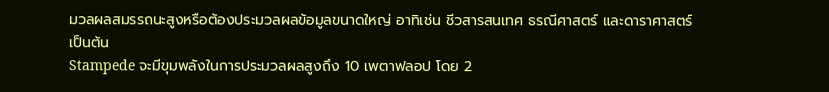มวลผลสมรรถนะสูงหรือต้องประมวลผลข้อมูลขนาดใหญ่ อาทิเช่น ชีวสารสนเทศ ธรณีศาสตร์ และดาราศาสตร์ เป็นต้น
Stampede จะมีขุมพลังในการประมวลผลสูงถึง 10 เพตาฟลอป โดย 2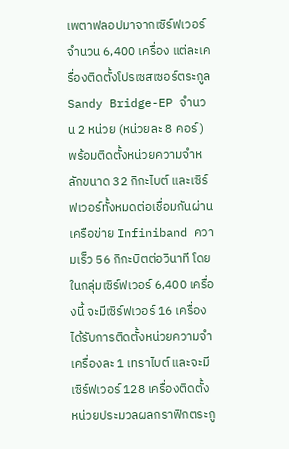เพตาฟลอปมาจากเซิร์ฟเวอร์จำนวน 6,400 เครื่อง แต่ละเครื่องติดตั้งโปรเซสเซอร์ตระกูล Sandy Bridge-EP จำนวน 2 หน่วย (หน่วยละ 8 คอร์) พร้อมติดตั้งหน่วยความจำหลักขนาด 32 กิกะไบต์ และเซิร์ฟเวอร์ทั้งหมดต่อเชื่อมกันผ่านเครือข่าย Infiniband ความเร็ว 56 กิกะบิตต่อวินาที โดยในกลุ่มเซิร์ฟเวอร์ 6,400 เครื่องนี้ จะมีเซิร์ฟเวอร์ 16 เครื่องได้รับการติดตั้งหน่วยความจำเครื่องละ 1 เทราไบต์ และจะมีเซิร์ฟเวอร์ 128 เครื่องติดตั้งหน่วยประมวลผลกราฟิกตระกู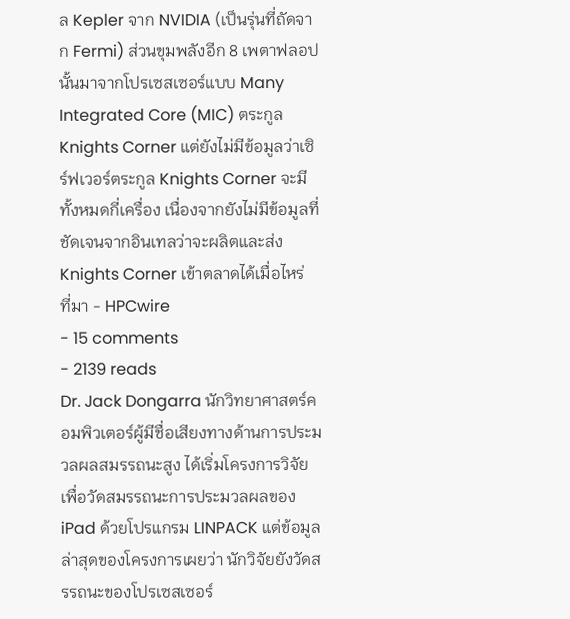ล Kepler จาก NVIDIA (เป็นรุ่นที่ถัดจาก Fermi) ส่วนขุมพลังอีก 8 เพตาฟลอปนั้นมาจากโปรเซสเซอร์แบบ Many Integrated Core (MIC) ตระกูล Knights Corner แต่ยังไม่มีข้อมูลว่าเซิร์ฟเวอร์ตระกูล Knights Corner จะมีทั้งหมดกี่เครื่อง เนื่องจากยังไม่มีข้อมูลที่ชัดเจนจากอินเทลว่าจะผลิตและส่ง Knights Corner เข้าตลาดได้เมื่อไหร่
ที่มา - HPCwire
- 15 comments
- 2139 reads
Dr. Jack Dongarra นักวิทยาศาสตร์คอมพิวเตอร์ผู้มีชื่อเสียงทางด้านการประมวลผลสมรรถนะสูง ได้เริ่มโครงการวิจัยเพื่อวัดสมรรถนะการประมวลผลของ iPad ด้วยโปรแกรม LINPACK แต่ข้อมูลล่าสุดของโครงการเผยว่า นักวิจัยยังวัดสรรถนะของโปรเซสเซอร์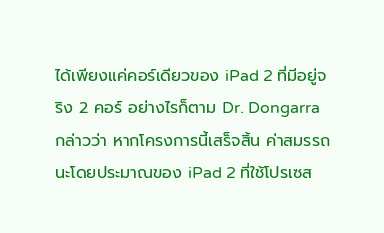ได้เพียงแค่คอร์เดียวของ iPad 2 ที่มีอยู่จริง 2 คอร์ อย่างไรก็ตาม Dr. Dongarra กล่าวว่า หากโครงการนี้เสร็จสิ้น ค่าสมรรถนะโดยประมาณของ iPad 2 ที่ใช้โปรเซส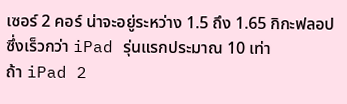เซอร์ 2 คอร์ น่าจะอยู่ระหว่าง 1.5 ถึง 1.65 กิกะฟลอป ซึ่งเร็วกว่า iPad รุ่นแรกประมาณ 10 เท่า
ถ้า iPad 2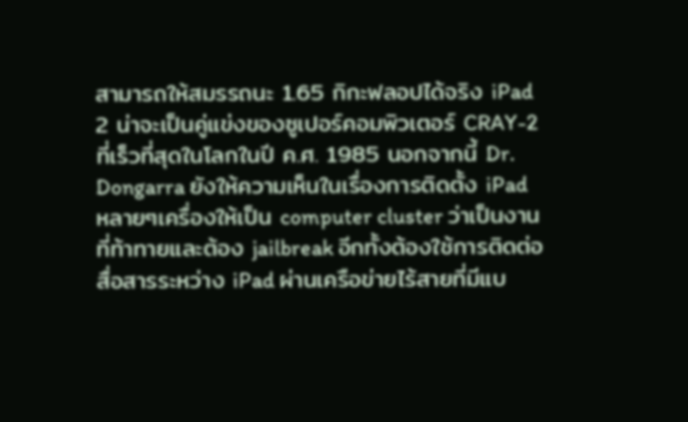สามารถให้สมรรถนะ 1.65 กิกะฟลอปได้จริง iPad 2 น่าจะเป็นคู่แข่งของซูเปอร์คอมพิวเตอร์ CRAY-2 ที่เร็วที่สุดในโลกในปี ค.ศ. 1985 นอกจากนี้ Dr. Dongarra ยังให้ความเห็นในเรื่องการติดตั้ง iPad หลายๆเครื่องให้เป็น computer cluster ว่าเป็นงานที่ท้าทายและต้อง jailbreak อีกทั้งต้องใช้การติดต่อสื่อสารระหว่าง iPad ผ่านเครือข่ายไร้สายที่มีแบ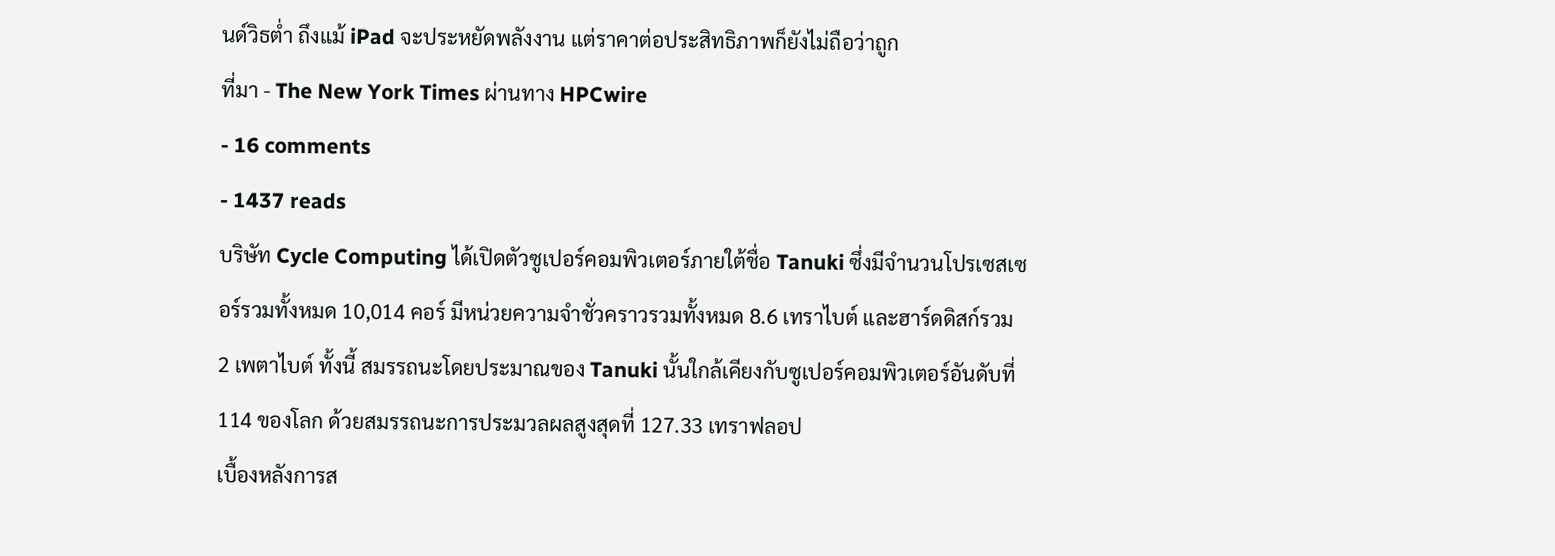นด์วิธต่ำ ถึงแม้ iPad จะประหยัดพลังงาน แต่ราคาต่อประสิทธิภาพก็ยังไม่ถือว่าถูก
ที่มา - The New York Times ผ่านทาง HPCwire
- 16 comments
- 1437 reads
บริษัท Cycle Computing ได้เปิดตัวซูเปอร์คอมพิวเตอร์ภายใต้ชื่อ Tanuki ซึ่งมีจำนวนโปรเซสเซอร์รวมทั้งหมด 10,014 คอร์ มีหน่วยความจำชั่วคราวรวมทั้งหมด 8.6 เทราไบต์ และฮาร์ดดิสก์รวม 2 เพตาไบต์ ทั้งนี้ สมรรถนะโดยประมาณของ Tanuki นั้นใกล้เคียงกับซูเปอร์คอมพิวเตอร์อันดับที่ 114 ของโลก ด้วยสมรรถนะการประมวลผลสูงสุดที่ 127.33 เทราฟลอป
เบื้องหลังการส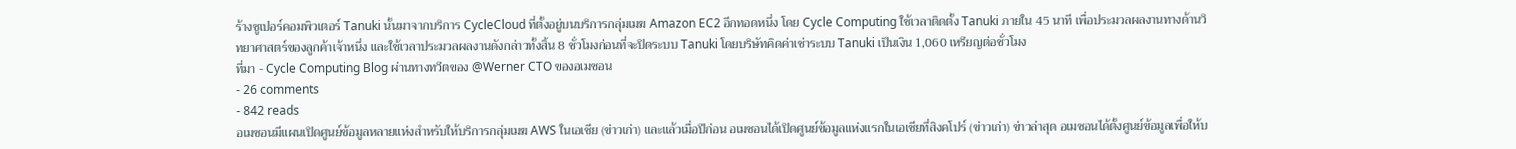ร้างซูเปอร์คอมพิวเตอร์ Tanuki นั้นมาจากบริการ CycleCloud ที่ตั้งอยู่บนบริการกลุ่มเมฆ Amazon EC2 อีกทอดหนึ่ง โดย Cycle Computing ใช้เวลาติดตั้ง Tanuki ภายใน 45 นาที เพื่อประมวลผลงานทางด้านวิทยาศาสตร์ของลูกค้าเจ้าหนึ่ง และใช้เวลาประมวลผลงานดังกล่าวทั้งสิ้น 8 ชั่วโมงก่อนที่จะปิดระบบ Tanuki โดยบริษัทคิดค่าเช่าระบบ Tanuki เป็นเงิน 1,060 เหรียญต่อชั่วโมง
ที่มา - Cycle Computing Blog ผ่านทางทวีตของ @Werner CTO ของอเมซอน
- 26 comments
- 842 reads
อเมซอนมีแผนเปิดศูนย์ข้อมูลหลายแห่งสำหรับให้บริการกลุ่มเมฆ AWS ในเอเชีย (ข่าวเก่า) และแล้วเมื่อปีก่อน อเมซอนได้เปิดศูนย์ข้อมูลแห่งแรกในเอเชียที่สิงคโปร์ (ข่าวเก่า) ข่าวล่าสุด อเมซอนได้ตั้งศูนย์ข้อมูลเพื่อให้บ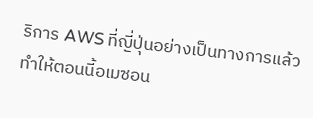ริการ AWS ที่ญี่ปุ่นอย่างเป็นทางการแล้ว ทำให้ตอนนี้อเมซอน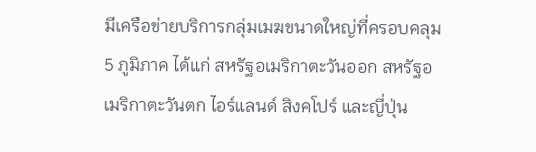มีเครือข่ายบริการกลุ่มเมฆขนาดใหญ่ที่ครอบคลุม 5 ภูมิภาค ได้แก่ สหรัฐอเมริกาตะวันออก สหรัฐอเมริกาตะวันตก ไอร์แลนด์ สิงคโปร์ และญี่ปุ่น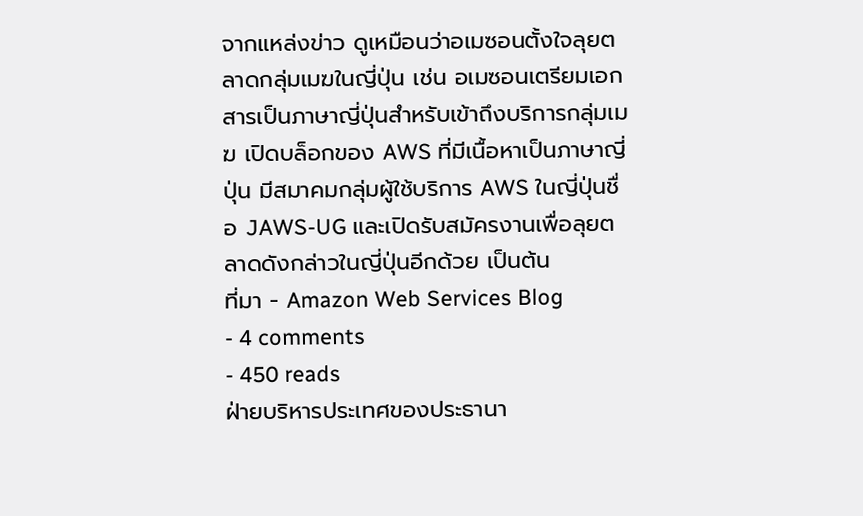จากแหล่งข่าว ดูเหมือนว่าอเมซอนตั้งใจลุยตลาดกลุ่มเมฆในญี่ปุ่น เช่น อเมซอนเตรียมเอกสารเป็นภาษาญี่ปุ่นสำหรับเข้าถึงบริการกลุ่มเมฆ เปิดบล็อกของ AWS ที่มีเนื้อหาเป็นภาษาญี่ปุ่น มีสมาคมกลุ่มผู้ใช้บริการ AWS ในญี่ปุ่นชื่อ JAWS-UG และเปิดรับสมัครงานเพื่อลุยตลาดดังกล่าวในญี่ปุ่นอีกด้วย เป็นต้น
ที่มา - Amazon Web Services Blog
- 4 comments
- 450 reads
ฝ่ายบริหารประเทศของประธานา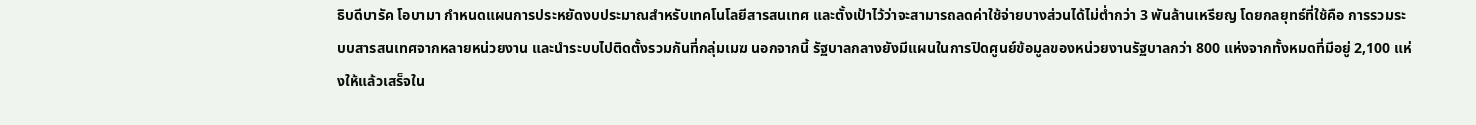ธิบดีบารัค โอบามา กำหนดแผนการประหยัดงบประมาณสำหรับเทคโนโลยีสารสนเทศ และตั้งเป้าไว้ว่าจะสามารถลดค่าใช้จ่ายบางส่วนได้ไม่ต่ำกว่า 3 พันล้านเหรียญ โดยกลยุทธ์ที่ใช้คือ การรวมระบบสารสนเทศจากหลายหน่วยงาน และนำระบบไปติดตั้งรวมกันที่กลุ่มเมฆ นอกจากนี้ รัฐบาลกลางยังมีแผนในการปิดศูนย์ข้อมูลของหน่วยงานรัฐบาลกว่า 800 แห่งจากทั้งหมดที่มีอยู่ 2,100 แห่งให้แล้วเสร็จใน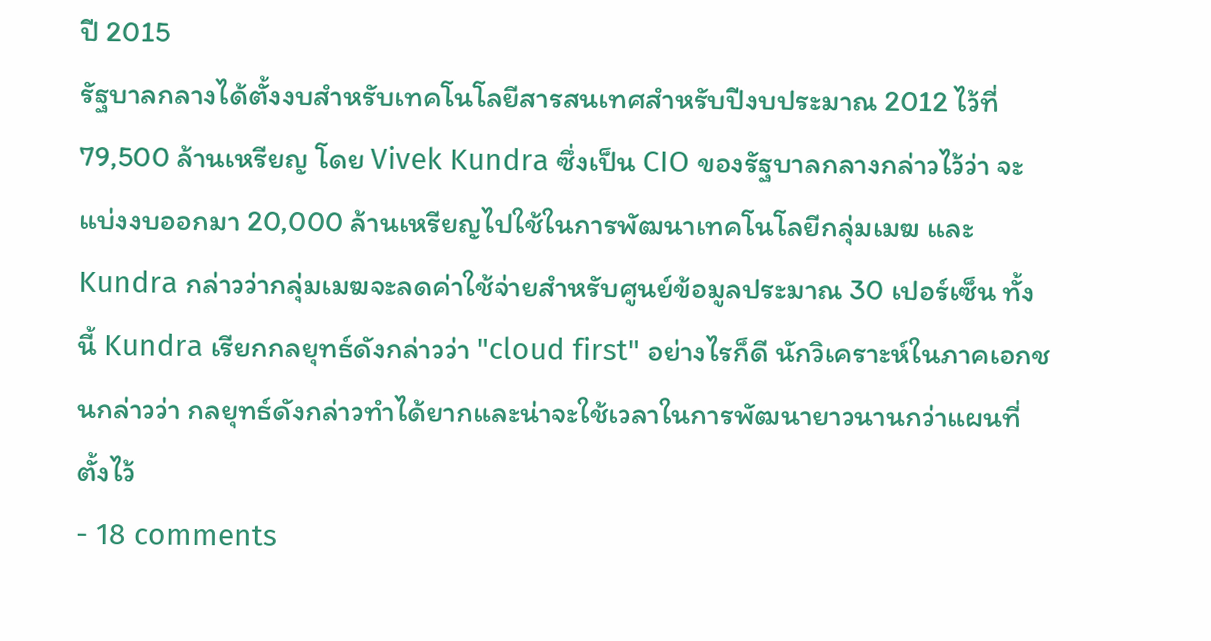ปี 2015
รัฐบาลกลางได้ตั้งงบสำหรับเทคโนโลยีสารสนเทศสำหรับปีงบประมาณ 2012 ไว้ที่ 79,500 ล้านเหรียญ โดย Vivek Kundra ซึ่งเป็น CIO ของรัฐบาลกลางกล่าวไว้ว่า จะแบ่งงบออกมา 20,000 ล้านเหรียญไปใช้ในการพัฒนาเทคโนโลยีกลุ่มเมฆ และ Kundra กล่าวว่ากลุ่มเมฆจะลดค่าใช้จ่ายสำหรับศูนย์ข้อมูลประมาณ 30 เปอร์เซ็น ทั้งนี้ Kundra เรียกกลยุทธ์ดังกล่าวว่า "cloud first" อย่างไรก็ดี นักวิเคราะห์ในภาคเอกชนกล่าวว่า กลยุทธ์ดังกล่าวทำได้ยากและน่าจะใช้เวลาในการพัฒนายาวนานกว่าแผนที่ตั้งไว้
- 18 comments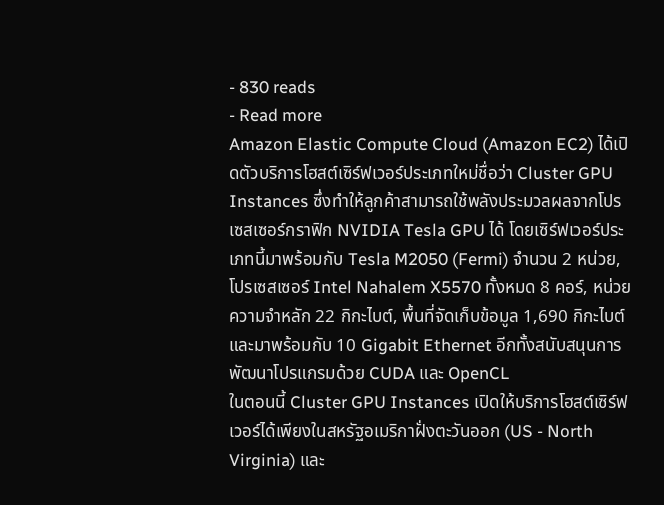- 830 reads
- Read more
Amazon Elastic Compute Cloud (Amazon EC2) ได้เปิดตัวบริการโฮสต์เซิร์ฟเวอร์ประเภทใหม่ชื่อว่า Cluster GPU Instances ซึ่งทำให้ลูกค้าสามารถใช้พลังประมวลผลจากโปรเซสเซอร์กราฟิก NVIDIA Tesla GPU ได้ โดยเซิร์ฟเวอร์ประเภทนี้มาพร้อมกับ Tesla M2050 (Fermi) จำนวน 2 หน่วย, โปรเซสเซอร์ Intel Nahalem X5570 ทั้งหมด 8 คอร์, หน่วยความจำหลัก 22 กิกะไบต์, พื้นที่จัดเก็บข้อมูล 1,690 กิกะไบต์ และมาพร้อมกับ 10 Gigabit Ethernet อีกทั้งสนับสนุนการพัฒนาโปรแกรมด้วย CUDA และ OpenCL
ในตอนนี้ Cluster GPU Instances เปิดให้บริการโฮสต์เซิร์ฟเวอร์ได้เพียงในสหรัฐอเมริกาฝั่งตะวันออก (US - North Virginia) และ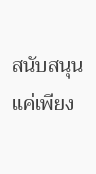สนับสนุนแค่เพียง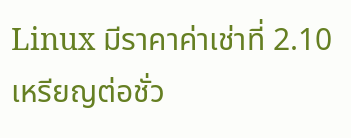Linux มีราคาค่าเช่าที่ 2.10 เหรียญต่อชั่ว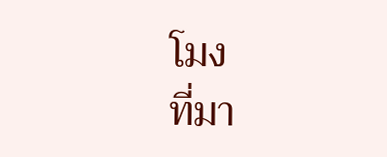โมง
ที่มา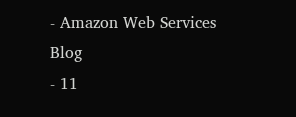- Amazon Web Services Blog
- 11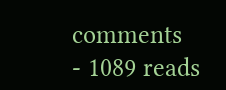comments
- 1089 reads